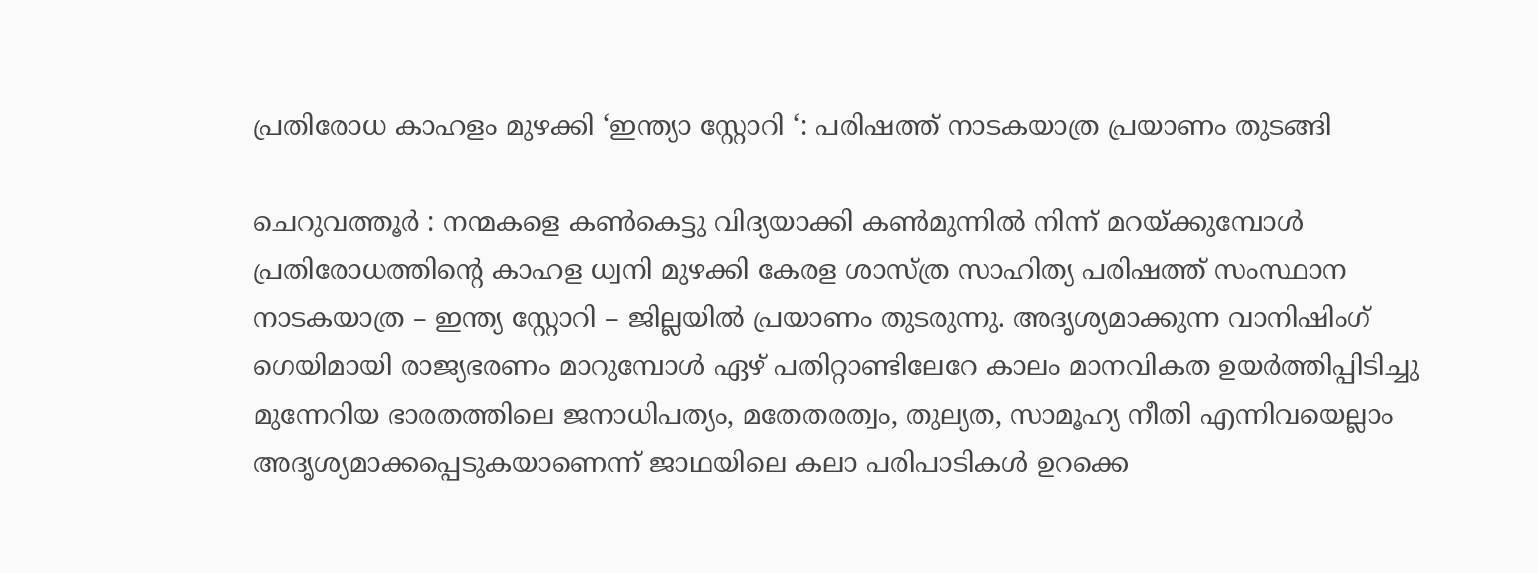പ്രതിരോധ കാഹളം മുഴക്കി ‘ഇന്ത്യാ സ്റ്റോറി ‘: പരിഷത്ത് നാടകയാത്ര പ്രയാണം തുടങ്ങി

ചെറുവത്തൂര്‍ : നന്മകളെ കണ്‍കെട്ടു വിദ്യയാക്കി കണ്‍മുന്നില്‍ നിന്ന് മറയ്ക്കുമ്പോള്‍ പ്രതിരോധത്തിന്റെ കാഹള ധ്വനി മുഴക്കി കേരള ശാസ്ത്ര സാഹിത്യ പരിഷത്ത് സംസ്ഥാന നാടകയാത്ര – ഇന്ത്യ സ്റ്റോറി – ജില്ലയില്‍ പ്രയാണം തുടരുന്നു. അദൃശ്യമാക്കുന്ന വാനിഷിംഗ് ഗെയിമായി രാജ്യഭരണം മാറുമ്പോള്‍ ഏഴ് പതിറ്റാണ്ടിലേറേ കാലം മാനവികത ഉയര്‍ത്തിപ്പിടിച്ചു മുന്നേറിയ ഭാരതത്തിലെ ജനാധിപത്യം, മതേതരത്വം, തുല്യത, സാമൂഹ്യ നീതി എന്നിവയെല്ലാം അദൃശ്യമാക്കപ്പെടുകയാണെന്ന് ജാഥയിലെ കലാ പരിപാടികള്‍ ഉറക്കെ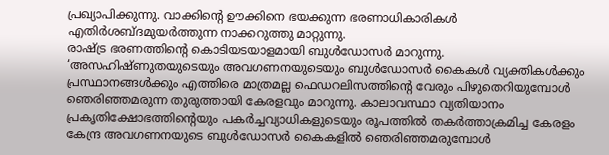പ്രഖ്യാപിക്കുന്നു. വാക്കിന്റെ ഊക്കിനെ ഭയക്കുന്ന ഭരണാധികാരികള്‍ എതിര്‍ശബ്ദമുയര്‍ത്തുന്ന നാക്കറുത്തു മാറ്റുന്നു.
രാഷ്ട്ര ഭരണത്തിന്റെ കൊടിയടയാളമായി ബുള്‍ഡോസര്‍ മാറുന്നു. ‘അസഹിഷ്ണുതയുടെയും അവഗണനയുടെയും ബുള്‍ഡോസര്‍ കൈകള്‍ വ്യക്തികള്‍ക്കും പ്രസ്ഥാനങ്ങള്‍ക്കും എത്തിരെ മാത്രമല്ല ഫെഡറലിസത്തിന്റെ വേരും പിഴുതെറിയുമ്പോള്‍ ഞെരിഞ്ഞമരുന്ന തുരുത്തായി കേരളവും മാറുന്നു. കാലാവസ്ഥാ വ്യതിയാനം പ്രകൃതിക്ഷോഭത്തിന്റെയും പകര്‍ച്ചവ്യാധികളുടെയും രൂപത്തില്‍ തകര്‍ത്താക്രമിച്ച കേരളം കേന്ദ്ര അവഗണനയുടെ ബുള്‍ഡോസര്‍ കൈകളില്‍ ഞെരിഞ്ഞമരുമ്പോള്‍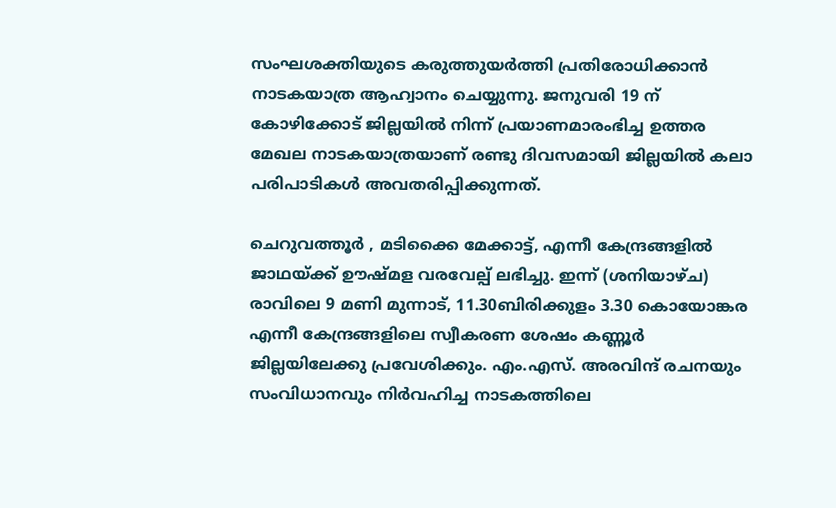സംഘശക്തിയുടെ കരുത്തുയര്‍ത്തി പ്രതിരോധിക്കാന്‍ നാടകയാത്ര ആഹ്വാനം ചെയ്യുന്നു. ജനുവരി 19 ന് കോഴിക്കോട് ജില്ലയില്‍ നിന്ന് പ്രയാണമാരംഭിച്ച ഉത്തര മേഖല നാടകയാത്രയാണ് രണ്ടു ദിവസമായി ജില്ലയില്‍ കലാ പരിപാടികള്‍ അവതരിപ്പിക്കുന്നത്.

ചെറുവത്തൂര്‍ , മടിക്കൈ മേക്കാട്ട്, എന്നീ കേന്ദ്രങ്ങളില്‍ ജാഥയ്ക്ക് ഊഷ്മള വരവേല്പ് ലഭിച്ചു. ഇന്ന് (ശനിയാഴ്ച) രാവിലെ 9 മണി മുന്നാട്, 11.30ബിരിക്കുളം 3.30 കൊയോങ്കര എന്നീ കേന്ദ്രങ്ങളിലെ സ്വീകരണ ശേഷം കണ്ണൂര്‍ ജില്ലയിലേക്കു പ്രവേശിക്കും. എം.എസ്. അരവിന്ദ് രചനയും സംവിധാനവും നിര്‍വഹിച്ച നാടകത്തിലെ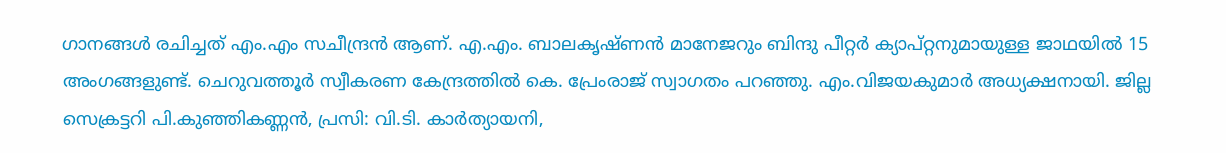ഗാനങ്ങള്‍ രചിച്ചത് എം.എം സചീന്ദ്രന്‍ ആണ്. എ.എം. ബാലകൃഷ്ണന്‍ മാനേജറും ബിന്ദു പീറ്റര്‍ ക്യാപ്റ്റനുമായുള്ള ജാഥയില്‍ 15 അംഗങ്ങളുണ്ട്. ചെറുവത്തൂര്‍ സ്വീകരണ കേന്ദ്രത്തില്‍ കെ. പ്രേംരാജ് സ്വാഗതം പറഞ്ഞു. എം.വിജയകുമാര്‍ അധ്യക്ഷനായി. ജില്ല സെക്രട്ടറി പി.കുഞ്ഞികണ്ണന്‍, പ്രസി: വി.ടി. കാര്‍ത്യായനി,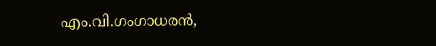എം.വി.ഗംഗാധരന്‍,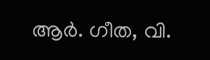ആര്‍. ഗീത, വി.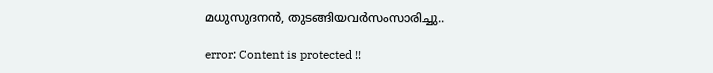മധുസുദനന്‍, തുടങ്ങിയവര്‍സംസാരിച്ചു..

error: Content is protected !!